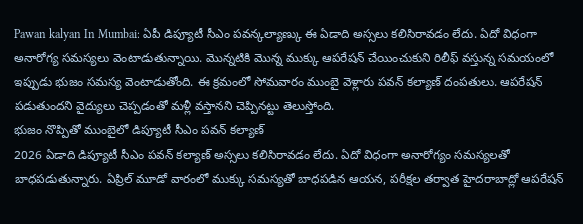Pawan kalyan In Mumbai: ఏపీ డిప్యూటీ సీఎం పవన్కల్యాణ్కు ఈ ఏడాది అస్సలు కలిసిరావడం లేదు. ఏదో విధంగా అనారోగ్య సమస్యలు వెంటాడుతున్నాయి. మొన్నటికి మొన్న ముక్కు ఆపరేషన్ చేయించుకుని రిలీఫ్ వస్తున్న సమయంలో ఇప్పుడు భుజం సమస్య వెంటాడుతోంది. ఈ క్రమంలో సోమవారం ముంబై వెళ్లారు పవన్ కల్యాణ్ దంపతులు. ఆపరేషన్ పడుతుందని వైద్యులు చెప్పడంతో మళ్లీ వస్తానని చెప్పినట్టు తెలుస్తోంది.
భుజం నొప్పితో ముంబైలో డిప్యూటీ సీఎం పవన్ కల్యాణ్
2026 ఏడాది డిప్యూటీ సీఎం పవన్ కల్యాణ్ అస్సలు కలిసిరావడం లేదు. ఏదో విధంగా అనారోగ్యం సమస్యలతో బాధపడుతున్నారు. ఏప్రిల్ మూడో వారంలో ముక్కు సమస్యతో బాధపడిన ఆయన, పరీక్షల తర్వాత హైదరాబాద్లో ఆపరేషన్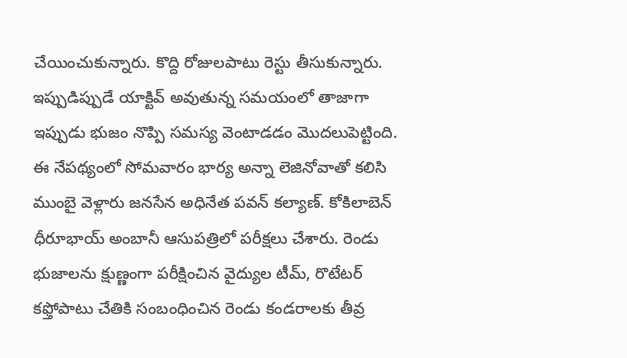చేయించుకున్నారు. కొద్ది రోజులపాటు రెస్టు తీసుకున్నారు. ఇప్పుడిప్పుడే యాక్టివ్ అవుతున్న సమయంలో తాజాగా ఇప్పుడు భుజం నొప్పి సమస్య వెంటాడడం మొదలుపెట్టింది.
ఈ నేపథ్యంలో సోమవారం భార్య అన్నా లెజినోవాతో కలిసి ముంబై వెళ్లారు జనసేన అధినేత పవన్ కల్యాణ్. కోకిలాబెన్ ధీరూభాయ్ అంబానీ ఆసుపత్రిలో పరీక్షలు చేశారు. రెండు భుజాలను క్షుణ్ణంగా పరీక్షించిన వైద్యుల టీమ్, రొటేటర్ కఫ్తోపాటు చేతికి సంబంధించిన రెండు కండరాలకు తీవ్ర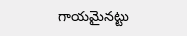గాయమైనట్టు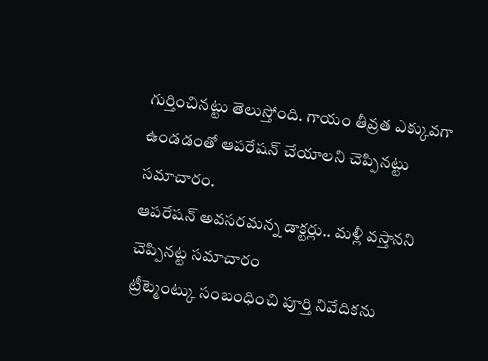గుర్తించినట్టు తెలుస్తోంది. గాయం తీవ్రత ఎక్కువగా ఉండడంతో ఆపరేషన్ చేయాలని చెప్పినట్టు సమాచారం.
ఆపరేషన్ అవసరమన్న డాక్టర్లు.. మళ్లీ వస్తానని చెప్పినట్ట సమాచారం
ట్రీట్మెంట్కు సంబంధించి పూర్తి నివేదికను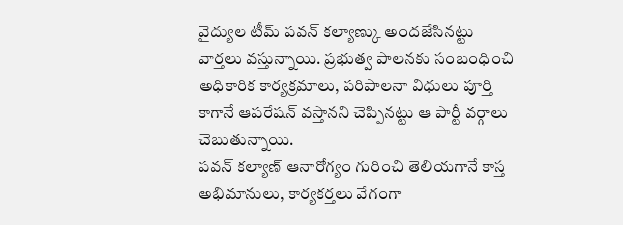వైద్యుల టీమ్ పవన్ కల్యాణ్కు అందజేసినట్టు వార్తలు వస్తున్నాయి. ప్రభుత్వ పాలనకు సంబంధించి అధికారిక కార్యక్రమాలు, పరిపాలనా విధులు పూర్తి కాగానే ఆపరేషన్ వస్తానని చెప్పినట్టు ఆ పార్టీ వర్గాలు చెబుతున్నాయి.
పవన్ కల్యాణ్ ఆనారోగ్యం గురించి తెలియగానే కాస్త అభిమానులు, కార్యకర్తలు వేగంగా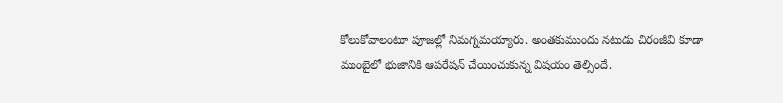కోలుకోవాలంటూ పూజల్లో నిమగ్నమయ్యారు. అంతకుముందు నటుడు చిరంజీవి కూడా ముంబైలో భుజానికి ఆపరేషన్ చేయించుకున్న విషయం తెల్సిందే.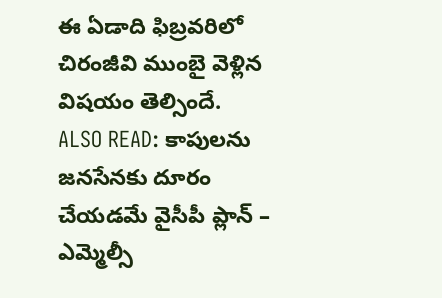ఈ ఏడాది ఫిబ్రవరిలో చిరంజీవి ముంబై వెళ్లిన విషయం తెల్సిందే.
ALSO READ: కాపులను జనసేనకు దూరం చేయడమే వైసీపీ ప్లాన్ – ఎమ్మెల్సీ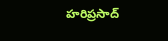హరిప్రసాద్